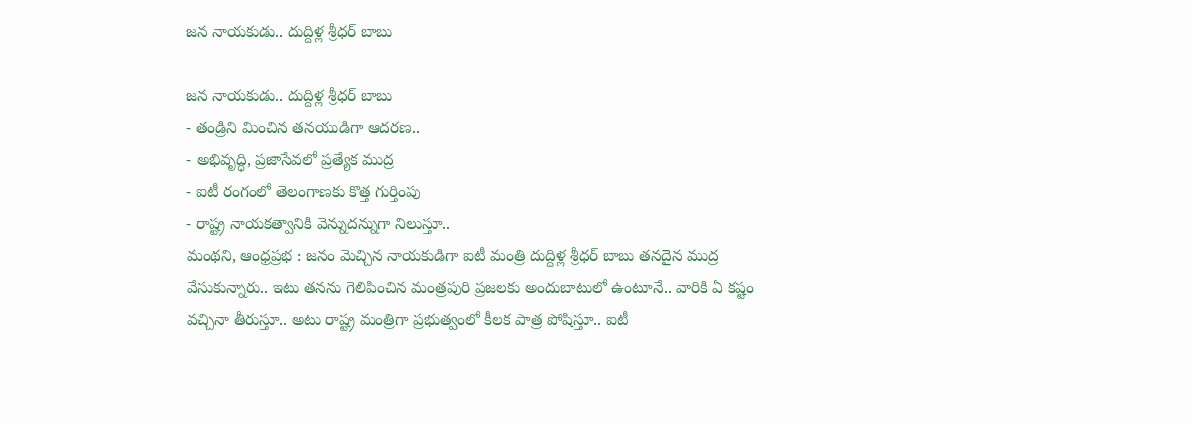జన నాయకుడు.. దుద్దిళ్ల శ్రీధర్ బాబు

జన నాయకుడు.. దుద్దిళ్ల శ్రీధర్ బాబు
- తండ్రిని మించిన తనయుడిగా ఆదరణ..
- అభివృద్ధి, ప్రజాసేవలో ప్రత్యేక ముద్ర
- ఐటీ రంగంలో తెలంగాణకు కొత్త గుర్తింపు
- రాష్ట్ర నాయకత్వానికి వెన్నుదన్నుగా నిలుస్తూ..
మంథని, ఆంధ్రప్రభ : జనం మెచ్చిన నాయకుడిగా ఐటీ మంత్రి దుద్దిళ్ల శ్రీధర్ బాబు తనదైన ముద్ర వేసుకున్నారు.. ఇటు తనను గెలిపించిన మంత్రపురి ప్రజలకు అందుబాటులో ఉంటూనే.. వారికి ఏ కష్టం వచ్చినా తీరుస్తూ.. అటు రాష్ట్ర మంత్రిగా ప్రభుత్వంలో కీలక పాత్ర పోషిస్తూ.. ఐటీ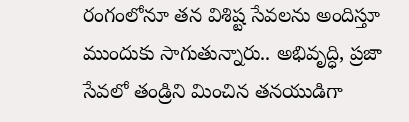రంగంలోనూ తన విశిష్ట సేవలను అందిస్తూ ముందుకు సాగుతున్నారు.. అభివృద్ధి, ప్రజా సేవలో తండ్రిని మించిన తనయుడిగా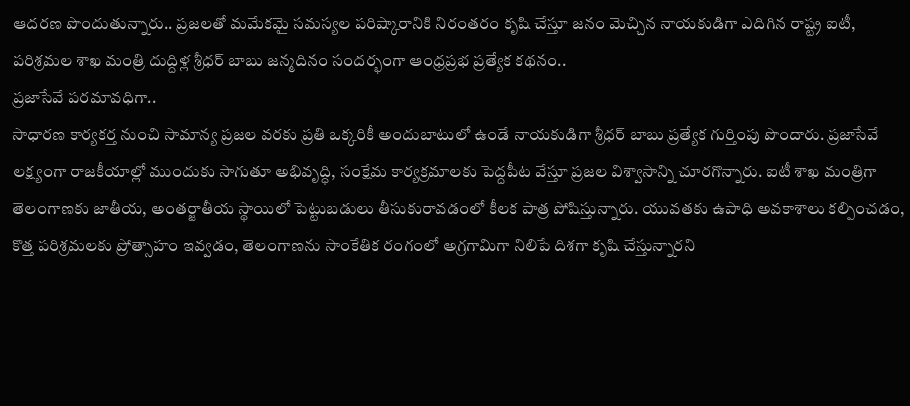ఆదరణ పొందుతున్నారు.. ప్రజలతో మమేకమై సమస్యల పరిష్కారానికి నిరంతరం కృషి చేస్తూ జనం మెచ్చిన నాయకుడిగా ఎదిగిన రాష్ట్ర ఐటీ, పరిశ్రమల శాఖ మంత్రి దుద్దిళ్ల శ్రీధర్ బాబు జన్మదినం సందర్భంగా ఆంధ్రప్రభ ప్రత్యేక కథనం..
ప్రజాసేవే పరమావధిగా..
సాధారణ కార్యకర్త నుంచి సామాన్య ప్రజల వరకు ప్రతి ఒక్కరికీ అందుబాటులో ఉండే నాయకుడిగా శ్రీధర్ బాబు ప్రత్యేక గుర్తింపు పొందారు. ప్రజాసేవే లక్ష్యంగా రాజకీయాల్లో ముందుకు సాగుతూ అభివృద్ధి, సంక్షేమ కార్యక్రమాలకు పెద్దపీట వేస్తూ ప్రజల విశ్వాసాన్ని చూరగొన్నారు. ఐటీ శాఖ మంత్రిగా తెలంగాణకు జాతీయ, అంతర్జాతీయ స్థాయిలో పెట్టుబడులు తీసుకురావడంలో కీలక పాత్ర పోషిస్తున్నారు. యువతకు ఉపాధి అవకాశాలు కల్పించడం, కొత్త పరిశ్రమలకు ప్రోత్సాహం ఇవ్వడం, తెలంగాణను సాంకేతిక రంగంలో అగ్రగామిగా నిలిపే దిశగా కృషి చేస్తున్నారని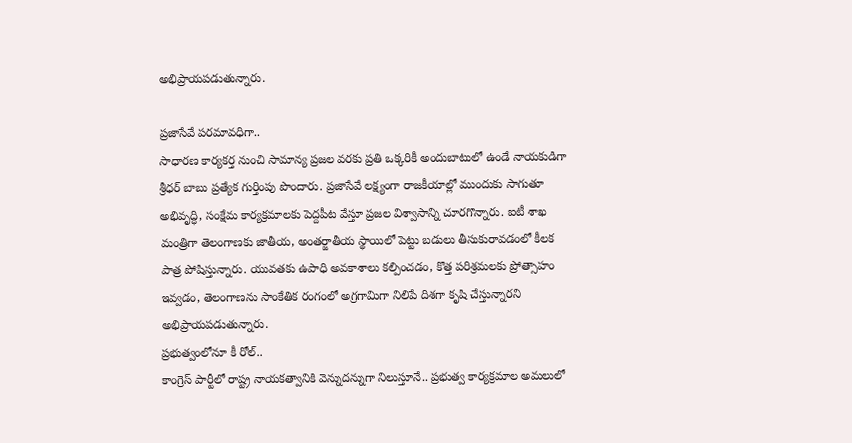అభిప్రాయపడుతున్నారు.

ప్రజాసేవే పరమావధిగా..
సాధారణ కార్యకర్త నుంచి సామాన్య ప్రజల వరకు ప్రతి ఒక్కరికీ అందుబాటులో ఉండే నాయకుడిగా శ్రీధర్ బాబు ప్రత్యేక గుర్తింపు పొందారు. ప్రజాసేవే లక్ష్యంగా రాజకీయాల్లో ముందుకు సాగుతూ అభివృద్ధి, సంక్షేమ కార్యక్రమాలకు పెద్దపీట వేస్తూ ప్రజల విశ్వాసాన్ని చూరగొన్నారు. ఐటీ శాఖ మంత్రిగా తెలంగాణకు జాతీయ, అంతర్జాతీయ స్థాయిలో పెట్టు బడులు తీసుకురావడంలో కీలక పాత్ర పోషిస్తున్నారు. యువతకు ఉపాధి అవకాశాలు కల్పించడం, కొత్త పరిశ్రమలకు ప్రోత్సాహం ఇవ్వడం, తెలంగాణను సాంకేతిక రంగంలో అగ్రగామిగా నిలిపే దిశగా కృషి చేస్తున్నారని అభిప్రాయపడుతున్నారు.
ప్రభుత్వంలోనూ కీ రోల్..
కాంగ్రెస్ పార్టీలో రాష్ట్ర నాయకత్వానికి వెన్నుదన్నుగా నిలుస్తూనే.. ప్రభుత్వ కార్యక్రమాల అమలులో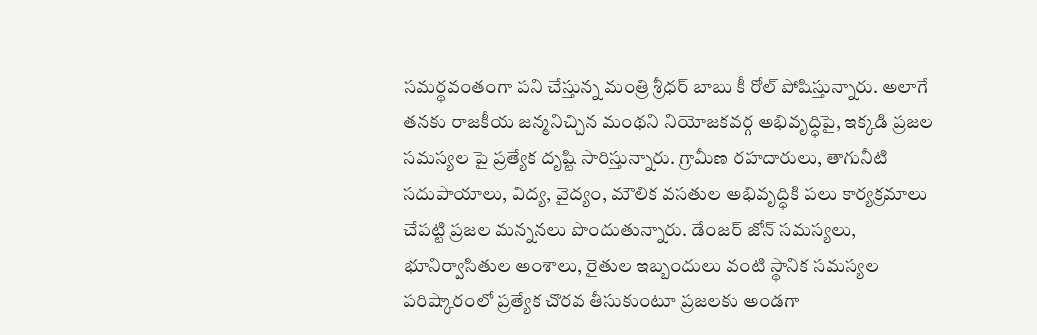సమర్థవంతంగా పని చేస్తున్న మంత్రి శ్రీధర్ బాబు కీ రోల్ పోషిస్తున్నారు. అలాగే తనకు రాజకీయ జన్మనిచ్చిన మంథని నియోజకవర్గ అభివృద్ధిపై, ఇక్కడి ప్రజల సమస్యల పై ప్రత్యేక దృష్టి సారిస్తున్నారు. గ్రామీణ రహదారులు, తాగునీటి సదుపాయాలు, విద్య, వైద్యం, మౌలిక వసతుల అభివృద్ధికి పలు కార్యక్రమాలు చేపట్టి ప్రజల మన్ననలు పొందుతున్నారు. డేంజర్ జోన్ సమస్యలు, భూనిర్వాసితుల అంశాలు, రైతుల ఇబ్బందులు వంటి స్థానిక సమస్యల పరిష్కారంలో ప్రత్యేక చొరవ తీసుకుంటూ ప్రజలకు అండగా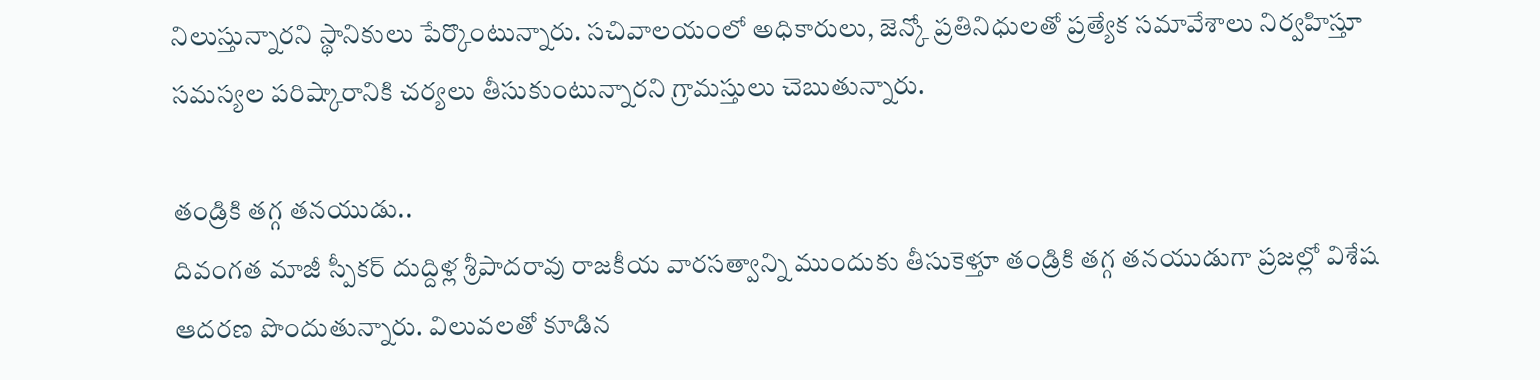నిలుస్తున్నారని స్థానికులు పేర్కొంటున్నారు. సచివాలయంలో అధికారులు, జెన్కో ప్రతినిధులతో ప్రత్యేక సమావేశాలు నిర్వహిస్తూ సమస్యల పరిష్కారానికి చర్యలు తీసుకుంటున్నారని గ్రామస్తులు చెబుతున్నారు.

తండ్రికి తగ్గ తనయుడు..
దివంగత మాజీ స్పీకర్ దుద్దిళ్ల శ్రీపాదరావు రాజకీయ వారసత్వాన్ని ముందుకు తీసుకెళ్తూ తండ్రికి తగ్గ తనయుడుగా ప్రజల్లో విశేష ఆదరణ పొందుతున్నారు. విలువలతో కూడిన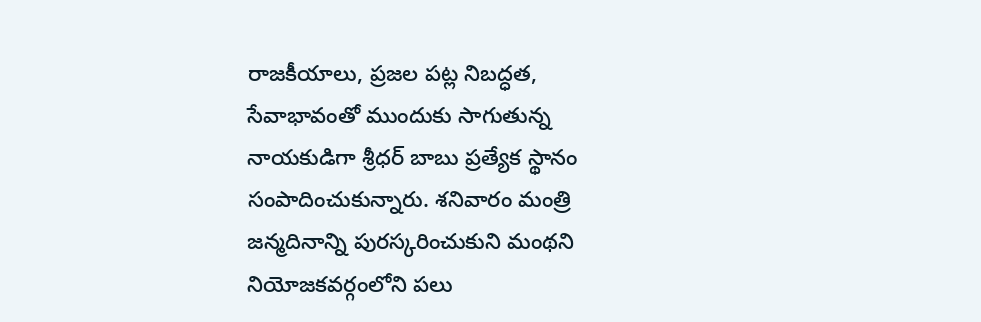రాజకీయాలు, ప్రజల పట్ల నిబద్ధత, సేవాభావంతో ముందుకు సాగుతున్న నాయకుడిగా శ్రీధర్ బాబు ప్రత్యేక స్థానం సంపాదించుకున్నారు. శనివారం మంత్రి జన్మదినాన్ని పురస్కరించుకుని మంథని నియోజకవర్గంలోని పలు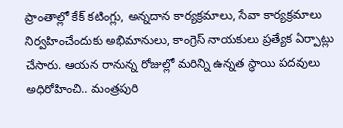ప్రాంతాల్లో కేక్ కటింగ్లు, అన్నదాన కార్యక్రమాలు, సేవా కార్యక్రమాలు నిర్వహించేందుకు అభిమానులు, కాంగ్రెస్ నాయకులు ప్రత్యేక ఏర్పాట్లు చేసారు. ఆయన రానున్న రోజుల్లో మరిన్ని ఉన్నత స్థాయి పదవులు అధిరోహించి.. మంత్రపురి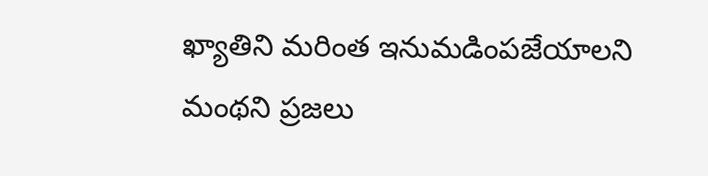ఖ్యాతిని మరింత ఇనుమడింపజేయాలని మంథని ప్రజలు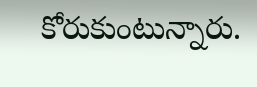కోరుకుంటున్నారు.